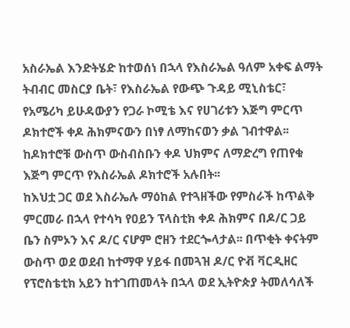አስራኤል እንድትሄድ ከተወሰነ በኋላ የእስራኤል ዓለም አቀፍ ልማት ትብብር መስርያ ቤት፣ የእስራኤል የውጭ ጉዳይ ሚኒስቴር፣ የአሜሪካ ይሁዳውያን የጋራ ኮሚቴ እና የሀገሪቱን እጅግ ምርጥ ዶክተሮች ቀዶ ሕክምናውን በነፃ ለማከናወን ቃል ገብተዋል፡፡ ከዶክተሮቹ ውስጥ ውስብስቡን ቀዶ ህክምና ለማድረግ የጠየቁ እጅግ ምርጥ የእስራኤል ዶክተሮች አሉበት፡፡
ከእህቷ ጋር ወደ እስራኤሉ ማዕከል የተጓዘችው የምስራች ከጥልቅ ምርመራ በኋላ የተሳካ የዐይን ፕላስቲክ ቀዶ ሕክምና በዶ/ር ጋይ ቤን ስምኦን እና ዶ/ር ናሆም ሮዘን ተደርጐላታል፡፡ በጥቂት ቀናትም ውስጥ ወደ ወደብ ከተማዋ ሃይፋ በመጓዝ ዶ/ር ዮቭ ቫርዲዘር የፕሮስቴቲክ አይን ከተገጠመላት በኋላ ወደ ኢትዮጵያ ትመለሳለች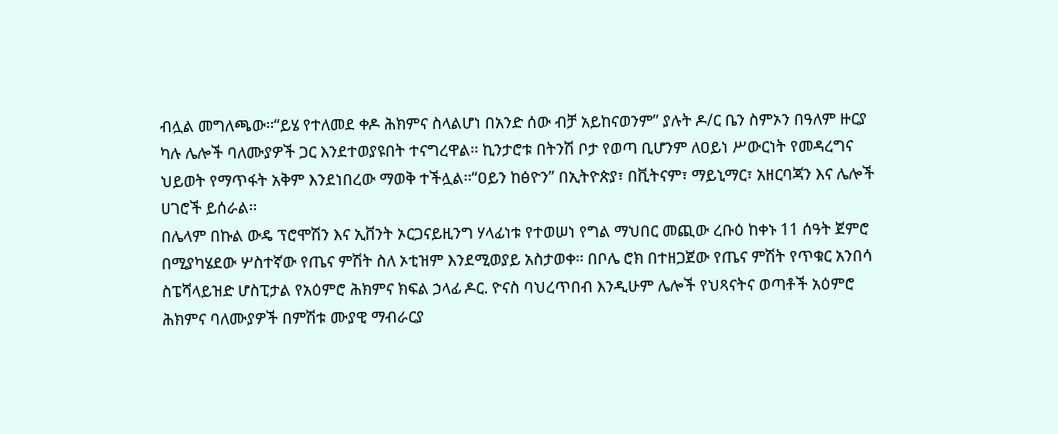ብሏል መግለጫው፡፡“ይሄ የተለመደ ቀዶ ሕክምና ስላልሆነ በአንድ ሰው ብቻ አይከናወንም” ያሉት ዶ/ር ቤን ስምኦን በዓለም ዙርያ ካሉ ሌሎች ባለሙያዎች ጋር እንደተወያዩበት ተናግረዋል፡፡ ኪንታሮቱ በትንሽ ቦታ የወጣ ቢሆንም ለዐይነ ሥውርነት የመዳረግና ህይወት የማጥፋት አቅም እንደነበረው ማወቅ ተችሏል፡፡“ዐይን ከፅዮን” በኢትዮጵያ፣ በቪትናም፣ ማይኒማር፣ አዘርባጃን እና ሌሎች ሀገሮች ይሰራል፡፡
በሌላም በኩል ውዴ ፕሮሞሽን እና ኢቨንት ኦርጋናይዚንግ ሃላፊነቱ የተወሠነ የግል ማህበር መጪው ረቡዕ ከቀኑ 11 ሰዓት ጀምሮ በሚያካሄደው ሦስተኛው የጤና ምሽት ስለ ኦቲዝም እንደሚወያይ አስታወቀ፡፡ በቦሌ ሮክ በተዘጋጀው የጤና ምሽት የጥቁር አንበሳ ስፔሻላይዝድ ሆስፒታል የአዕምሮ ሕክምና ክፍል ኃላፊ ዶር. ዮናስ ባህረጥበብ እንዲሁም ሌሎች የህጻናትና ወጣቶች አዕምሮ ሕክምና ባለሙያዎች በምሽቱ ሙያዊ ማብራርያ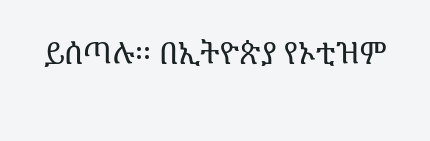ይሰጣሉ፡፡ በኢትዮጵያ የኦቲዝም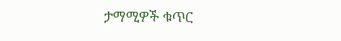ታማሚዎች ቁጥር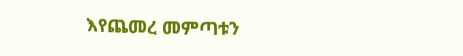እየጨመረ መምጣቱን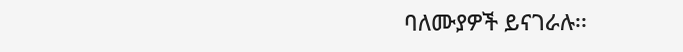ባለሙያዎች ይናገራሉ፡፡